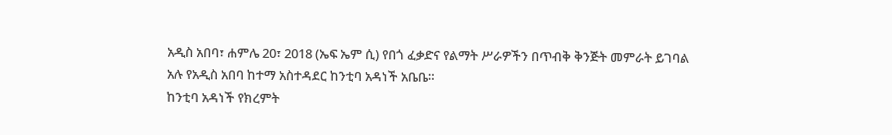አዲስ አበባ፣ ሐምሌ 20፣ 2018 (ኤፍ ኤም ሲ) የበጎ ፈቃድና የልማት ሥራዎችን በጥብቅ ቅንጅት መምራት ይገባል አሉ የአዲስ አበባ ከተማ አስተዳደር ከንቲባ አዳነች አቤቤ።
ከንቲባ አዳነች የክረምት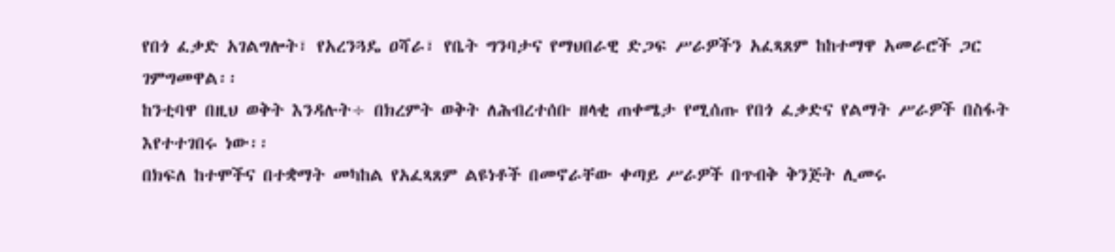የበጎ ፈቃድ አገልግሎት፣ የአረንጓዴ ዐሻራ፣ የቤት ግንባታና የማህበራዊ ድጋፍ ሥራዎችን አፈጻጸም ከከተማዋ አመራሮች ጋር ገምግመዋል፡፡
ከንቲባዋ በዚህ ወቅት እንዳሉት÷ በክረምት ወቅት ለሕብረተሰቡ ዘላቂ ጠቀሜታ የሚሰጡ የበጎ ፈቃድና የልማት ሥራዎች በስፋት እየተተገበሩ ነው፡፡
በክፍለ ከተሞችና በተቋማት መካከል የአፈጻጸም ልዩነቶች በመኖራቸው ቀጣይ ሥራዎች በጥብቅ ቅንጅት ሊመሩ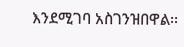እንደሚገባ አስገንዝበዋል፡፡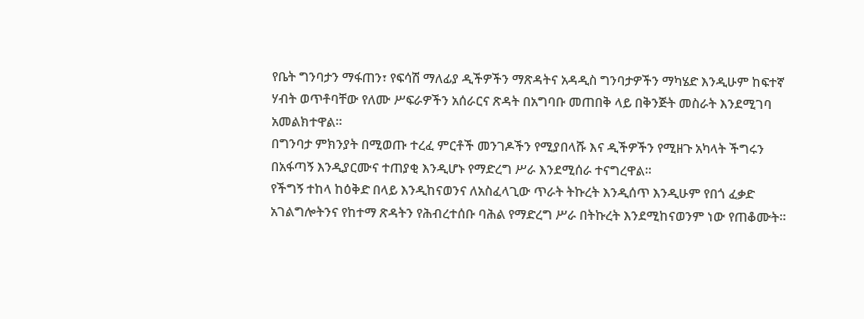የቤት ግንባታን ማፋጠን፣ የፍሳሽ ማለፊያ ዲችዎችን ማጽዳትና አዳዲስ ግንባታዎችን ማካሄድ እንዲሁም ከፍተኛ ሃብት ወጥቶባቸው የለሙ ሥፍራዎችን አሰራርና ጽዳት በአግባቡ መጠበቅ ላይ በቅንጅት መስራት እንደሚገባ አመልክተዋል።
በግንባታ ምክንያት በሚወጡ ተረፈ ምርቶች መንገዶችን የሚያበላሹ እና ዲችዎችን የሚዘጉ አካላት ችግሩን በአፋጣኝ እንዲያርሙና ተጠያቂ እንዲሆኑ የማድረግ ሥራ እንደሚሰራ ተናግረዋል።
የችግኝ ተከላ ከዕቅድ በላይ እንዲከናወንና ለአስፈላጊው ጥራት ትኩረት እንዲሰጥ እንዲሁም የበጎ ፈቃድ አገልግሎትንና የከተማ ጽዳትን የሕብረተሰቡ ባሕል የማድረግ ሥራ በትኩረት እንደሚከናወንም ነው የጠቆሙት።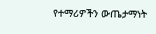የተማሪዎችን ውጤታማነት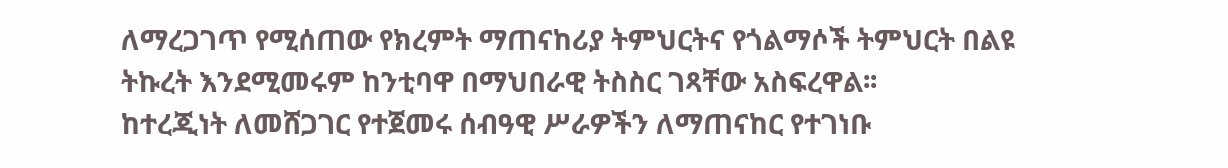ለማረጋገጥ የሚሰጠው የክረምት ማጠናከሪያ ትምህርትና የጎልማሶች ትምህርት በልዩ ትኩረት እንደሚመሩም ከንቲባዋ በማህበራዊ ትስስር ገጻቸው አስፍረዋል፡፡
ከተረጂነት ለመሸጋገር የተጀመሩ ሰብዓዊ ሥራዎችን ለማጠናከር የተገነቡ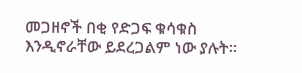መጋዘኖች በቂ የድጋፍ ቁሳቁስ እንዲኖራቸው ይደረጋልም ነው ያሉት፡፡